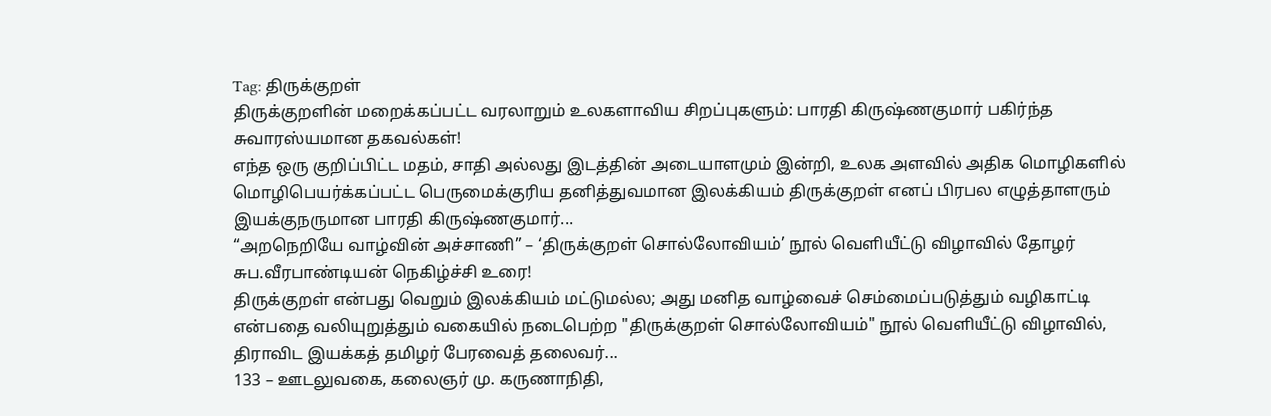Tag: திருக்குறள்
திருக்குறளின் மறைக்கப்பட்ட வரலாறும் உலகளாவிய சிறப்புகளும்: பாரதி கிருஷ்ணகுமார் பகிர்ந்த சுவாரஸ்யமான தகவல்கள்!
எந்த ஒரு குறிப்பிட்ட மதம், சாதி அல்லது இடத்தின் அடையாளமும் இன்றி, உலக அளவில் அதிக மொழிகளில் மொழிபெயர்க்கப்பட்ட பெருமைக்குரிய தனித்துவமான இலக்கியம் திருக்குறள் எனப் பிரபல எழுத்தாளரும் இயக்குநருமான பாரதி கிருஷ்ணகுமார்...
“அறநெறியே வாழ்வின் அச்சாணி” – ‘திருக்குறள் சொல்லோவியம்’ நூல் வெளியீட்டு விழாவில் தோழர் சுப.வீரபாண்டியன் நெகிழ்ச்சி உரை!
திருக்குறள் என்பது வெறும் இலக்கியம் மட்டுமல்ல; அது மனித வாழ்வைச் செம்மைப்படுத்தும் வழிகாட்டி என்பதை வலியுறுத்தும் வகையில் நடைபெற்ற "திருக்குறள் சொல்லோவியம்" நூல் வெளியீட்டு விழாவில், திராவிட இயக்கத் தமிழர் பேரவைத் தலைவர்...
133 – ஊடலுவகை, கலைஞர் மு. கருணாநிதி,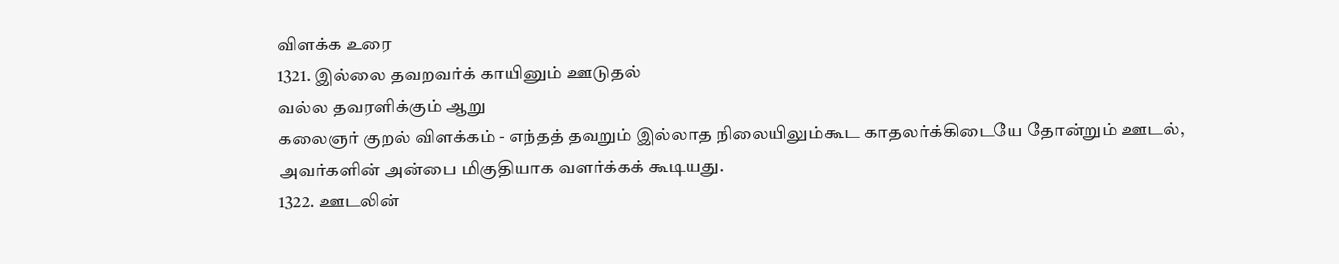விளக்க உரை
1321. இல்லை தவறவர்க் காயினும் ஊடுதல்
வல்ல தவரளிக்கும் ஆறு
கலைஞர் குறல் விளக்கம் - எந்தத் தவறும் இல்லாத நிலையிலும்கூட காதலர்க்கிடையே தோன்றும் ஊடல், அவர்களின் அன்பை மிகுதியாக வளர்க்கக் கூடியது.
1322. ஊடலின்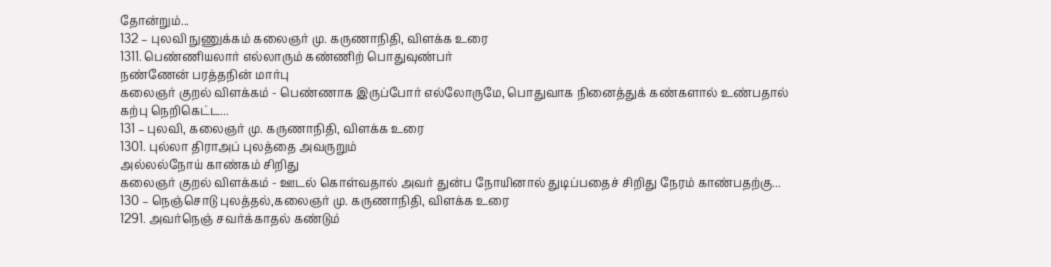தோன்றும்...
132 – புலவி நுணுக்கம் கலைஞர் மு. கருணாநிதி, விளக்க உரை
1311. பெண்ணியலார் எல்லாரும் கண்ணிற் பொதுவுண்பர்
நண்ணேன் பரத்தநின் மார்பு
கலைஞர் குறல் விளக்கம் - பெண்ணாக இருப்போர் எல்லோருமே, பொதுவாக நினைத்துக் கண்களால் உண்பதால் கற்பு நெறிகெட்ட...
131 – புலவி, கலைஞர் மு. கருணாநிதி, விளக்க உரை
1301. புல்லா திராஅப் புலத்தை அவருறும்
அல்லல்நோய் காண்கம் சிறிது
கலைஞர் குறல் விளக்கம் - ஊடல் கொள்வதால் அவர் துன்ப நோயினால் துடிப்பதைச் சிறிது நேரம் காண்பதற்கு...
130 – நெஞ்சொடு புலத்தல்,கலைஞர் மு. கருணாநிதி, விளக்க உரை
1291. அவர்நெஞ் சவர்க்காதல் கண்டும்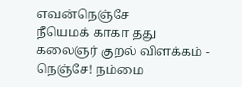எவன்நெஞ்சே
நீயெமக் காகா தது
கலைஞர் குறல் விளக்கம் - நெஞ்சே! நம்மை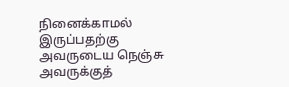நினைக்காமல் இருப்பதற்கு அவருடைய நெஞ்சு அவருக்குத்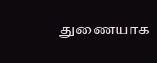துணையாக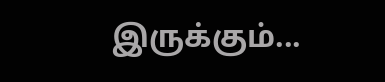இருக்கும்...